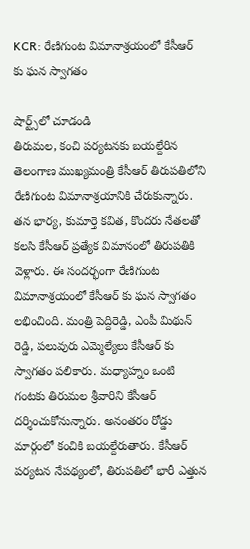KCR: రేణిగుంట విమానాశ్రయంలో కేసీఆర్ కు ఘన స్వాగతం

షార్ట్స్‌లో చూడండి
తిరుమల, కంచి పర్యటనకు బయల్దేరిన తెలంగాణ ముఖ్యమంత్రి కేసీఆర్ తిరుపతిలోని రేణిగుంట విమానాశ్రయానికి చేరుకున్నారు. తన భార్య, కుమార్తె కవిత, కొందరు నేతలతో కలసి కేసీఆర్ ప్రత్యేక విమానంలో తిరుపతికి వెళ్లారు. ఈ సందర్భంగా రేణిగుంట విమానాశ్రయంలో కేసీఆర్ కు ఘన స్వాగతం లభించింది. మంత్రి పెద్దిరెడ్డి, ఎంపీ మిథున్ రెడ్డి, పలువురు ఎమ్మెల్యేలు కేసీఆర్ కు స్వాగతం పలికారు. మధ్యాహ్నం ఒంటి గంటకు తిరుమల శ్రీవారిని కేసీఆర్ దర్శించుకోనున్నారు. అనంతరం రోడ్డు మార్గంలో కంచికి బయల్దేరుతారు. కేసీఆర్ పర్యటన నేపథ్యంలో, తిరుపతిలో భారీ ఎత్తున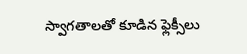స్వాగతాలతో కూడిన ఫ్లెక్సీలు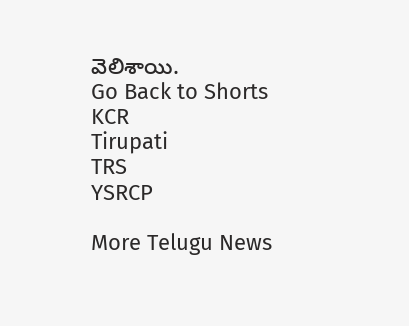వెలిశాయి.
Go Back to Shorts
KCR
Tirupati
TRS
YSRCP

More Telugu News